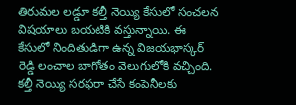తిరుమల లడ్డూ కల్తీ నెయ్యి కేసులో సంచలన విషయాలు బయటికి వస్తున్నాయి. ఈ కేసులో నిందితుడిగా ఉన్న విజయభాస్కర్ రెడ్డి లంచాల బాగోతం వెలుగులోకి వచ్చింది. కల్తీ నెయ్యి సరఫరా చేసే కంపెనీలకు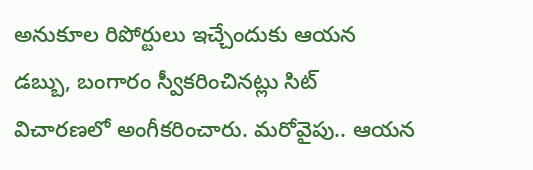అనుకూల రిపోర్టులు ఇచ్చేందుకు ఆయన డబ్బు, బంగారం స్వీకరించినట్లు సిట్ విచారణలో అంగీకరించారు. మరోవైపు.. ఆయన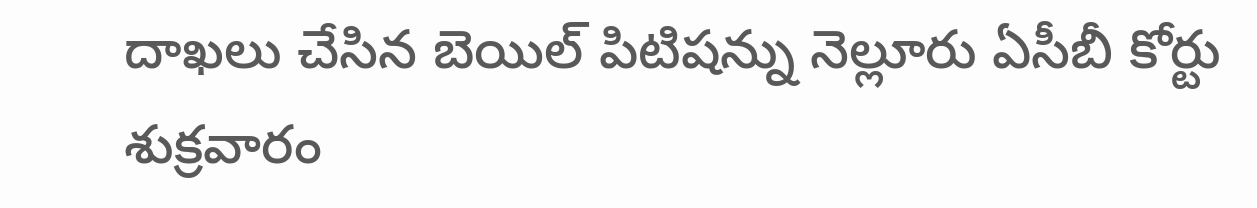దాఖలు చేసిన బెయిల్ పిటిషన్ను నెల్లూరు ఏసీబీ కోర్టు శుక్రవారం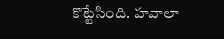కొట్టేసింది. హవాలా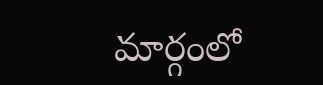మార్గంలో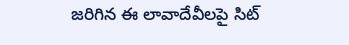జరిగిన ఈ లావాదేవీలపై సిట్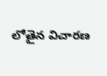లోతైన విచారణ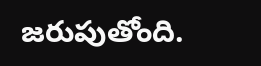జరుపుతోంది.